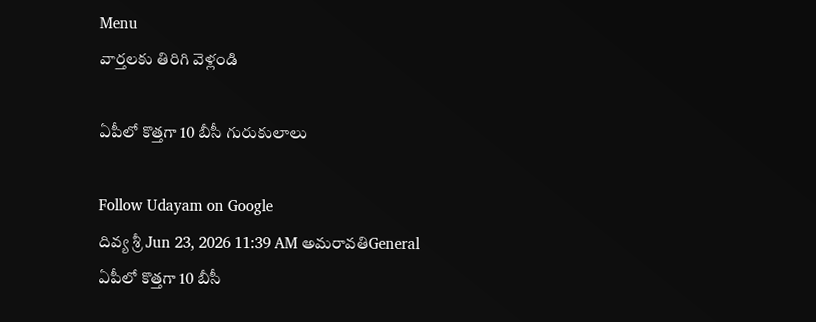Menu
వార్తలకు తిరిగి వెళ్లండి

ఏపీలో కొత్తగా 10 బీసీ గురుకులాలు

Follow Udayam on Google
దివ్య శ్రీ Jun 23, 2026 11:39 AM అమరావతిGeneral
ఏపీలో కొత్తగా 10 బీసీ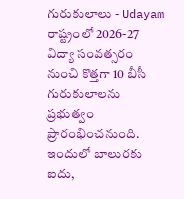గురుకులాలు - Udayam
రాష్ట్రంలో 2026-27 విద్యా సంవత్సరం నుంచి కొత్తగా 10 బీసీ గురుకులాలను ప్రభుత్వం ప్రారంభించనుంది. ఇందులో బాలురకు ఐదు,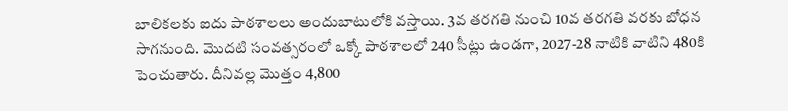బాలికలకు ఐదు పాఠశాలలు అందుబాటులోకి వస్తాయి. 3వ తరగతి నుంచి 10వ తరగతి వరకు బోధన సాగనుంది. మొదటి సంవత్సరంలో ఒక్కో పాఠశాలలో 240 సీట్లు ఉండగా, 2027-28 నాటికి వాటిని 480కి పెంచుతారు. దీనివల్ల మొత్తం 4,800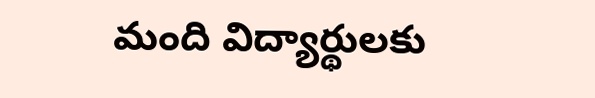మంది విద్యార్థులకు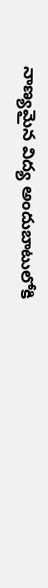నాణ్యమైన విద్య అందుబాటులోకి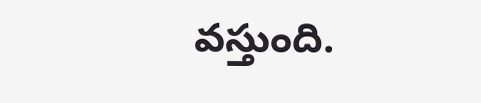వస్తుంది.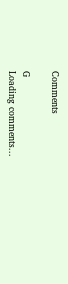Comments

G
Loading comments...